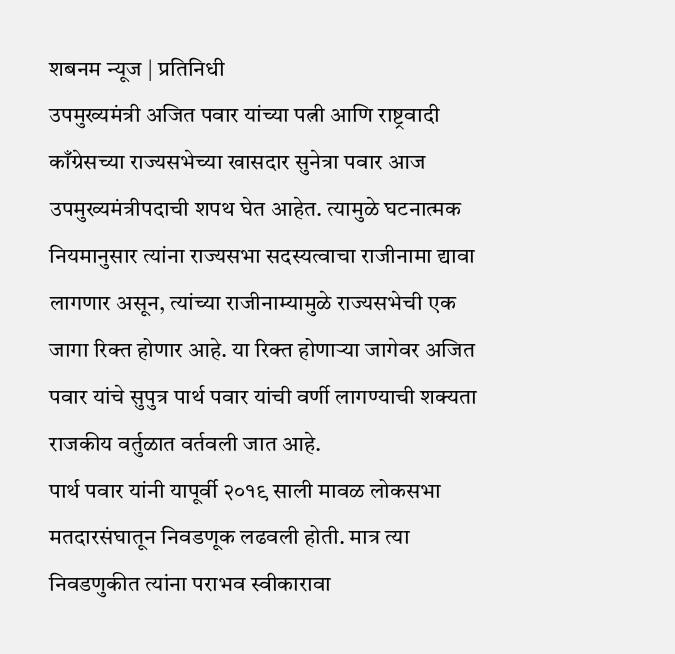शबनम न्यूज | प्रतिनिधी
उपमुख्यमंत्री अजित पवार यांच्या पत्नी आणि राष्ट्रवादी काँग्रेसच्या राज्यसभेच्या खासदार सुनेत्रा पवार आज उपमुख्यमंत्रीपदाची शपथ घेत आहेत. त्यामुळे घटनात्मक नियमानुसार त्यांना राज्यसभा सदस्यत्वाचा राजीनामा द्यावा लागणार असून, त्यांच्या राजीनाम्यामुळे राज्यसभेची एक जागा रिक्त होणार आहे. या रिक्त होणाऱ्या जागेवर अजित पवार यांचे सुपुत्र पार्थ पवार यांची वर्णी लागण्याची शक्यता राजकीय वर्तुळात वर्तवली जात आहे.
पार्थ पवार यांनी यापूर्वी २०१९ साली मावळ लोकसभा मतदारसंघातून निवडणूक लढवली होती. मात्र त्या निवडणुकीत त्यांना पराभव स्वीकारावा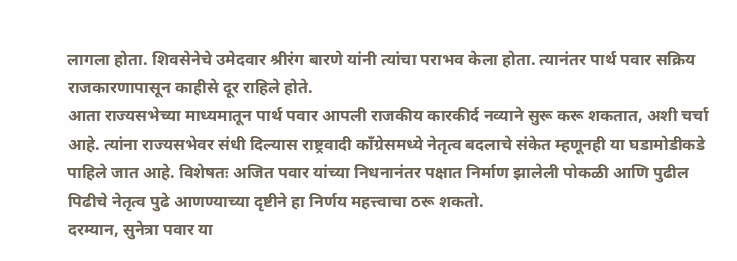लागला होता. शिवसेनेचे उमेदवार श्रीरंग बारणे यांनी त्यांचा पराभव केला होता. त्यानंतर पार्थ पवार सक्रिय राजकारणापासून काहीसे दूर राहिले होते.
आता राज्यसभेच्या माध्यमातून पार्थ पवार आपली राजकीय कारकीर्द नव्याने सुरू करू शकतात, अशी चर्चा आहे. त्यांना राज्यसभेवर संधी दिल्यास राष्ट्रवादी काँग्रेसमध्ये नेतृत्व बदलाचे संकेत म्हणूनही या घडामोडीकडे पाहिले जात आहे. विशेषतः अजित पवार यांच्या निधनानंतर पक्षात निर्माण झालेली पोकळी आणि पुढील पिढीचे नेतृत्व पुढे आणण्याच्या दृष्टीने हा निर्णय महत्त्वाचा ठरू शकतो.
दरम्यान, सुनेत्रा पवार या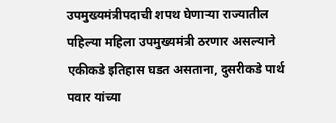उपमुख्यमंत्रीपदाची शपथ घेणाऱ्या राज्यातील पहिल्या महिला उपमुख्यमंत्री ठरणार असल्याने एकीकडे इतिहास घडत असताना, दुसरीकडे पार्थ पवार यांच्या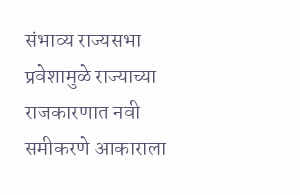संभाव्य राज्यसभा प्रवेशामुळे राज्याच्या राजकारणात नवी समीकरणे आकाराला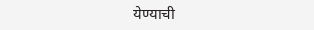येण्याची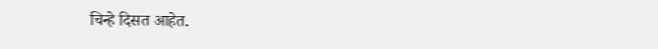चिन्हे दिसत आहेत.